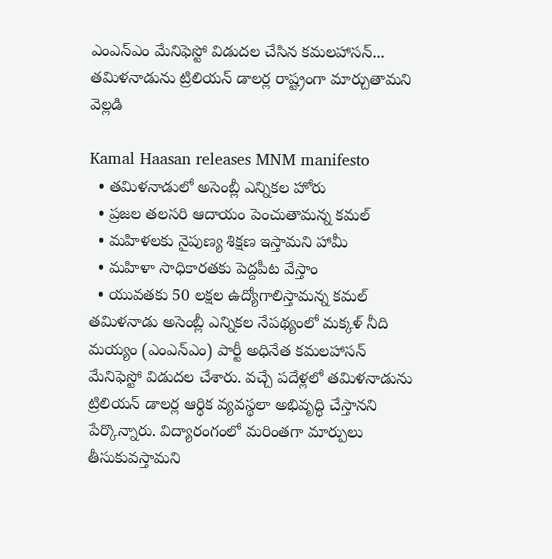ఎంఎన్ఎం మేనిఫెస్టో విడుదల చేసిన కమలహాసన్... తమిళనాడును ట్రిలియన్ డాలర్ల రాష్ట్రంగా మార్చుతామని వెల్లడి

Kamal Haasan releases MNM manifesto
  • తమిళనాడులో అసెంబ్లీ ఎన్నికల హోరు
  • ప్రజల తలసరి ఆదాయం పెంచుతామన్న కమల్
  • మహిళలకు నైపుణ్య శిక్షణ ఇస్తామని హామీ
  • మహిళా సాధికారతకు పెద్దపీట వేస్తాం
  • యువతకు 50 లక్షల ఉద్యోగాలిస్తామన్న కమల్
తమిళనాడు అసెంబ్లీ ఎన్నికల నేపథ్యంలో మక్కళ్ నీది మయ్యం (ఎంఎన్ఎం) పార్టీ అధినేత కమలహాసన్ మేనిఫెస్టో విడుదల చేశారు. వచ్చే పదేళ్లలో తమిళనాడును ట్రిలియన్ డాలర్ల ఆర్థిక వ్యవస్థలా అభివృద్ధి చేస్తానని పేర్కొన్నారు. విద్యారంగంలో మరింతగా మార్పులు తీసుకువస్తామని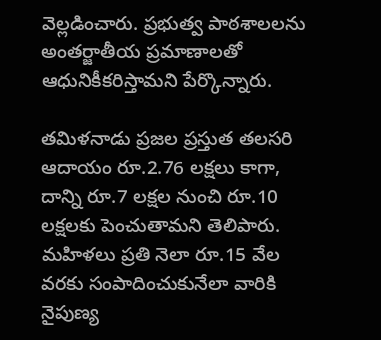వెల్లడించారు. ప్రభుత్వ పాఠశాలలను అంతర్జాతీయ ప్రమాణాలతో ఆధునికీకరిస్తామని పేర్కొన్నారు.

తమిళనాడు ప్రజల ప్రస్తుత తలసరి ఆదాయం రూ.2.76 లక్షలు కాగా, దాన్ని రూ.7 లక్షల నుంచి రూ.10 లక్షలకు పెంచుతామని తెలిపారు. మహిళలు ప్రతి నెలా రూ.15 వేల వరకు సంపాదించుకునేలా వారికి నైపుణ్య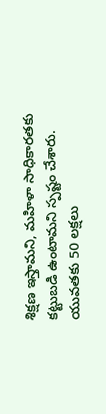శిక్షణ ఇస్తామని, మహిళా సాధికారతకు కట్టుబడి ఉంటామని స్పష్టం చేశారు. యువతకు 50 లక్షలు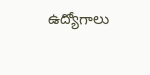ఉద్యోగాలు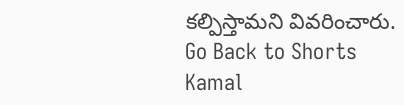కల్పిస్తామని వివరించారు.
Go Back to Shorts
Kamal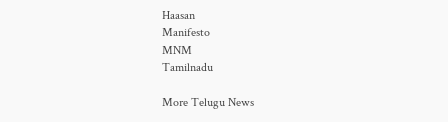Haasan
Manifesto
MNM
Tamilnadu

More Telugu News